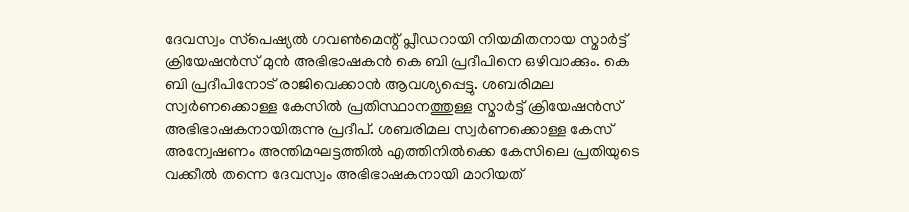ദേവസ്വം സ്‌പെഷ്യല്‍ ഗവണ്‍മെന്റ് പ്ലീഡറായി നിയമിതനായ സ്മാര്‍ട്ട് ക്രിയേഷന്‍സ് മുന്‍ അഭിഭാഷകന്‍ കെ ബി പ്രദീപിനെ ഒഴിവാക്കും. കെ ബി പ്രദീപിനോട് രാജിവെക്കാന്‍ ആവശ്യപ്പെട്ടു. ശബരിമല സ്വര്‍ണക്കൊള്ള കേസില്‍ പ്രതിസ്ഥാനത്തുള്ള സ്മാര്‍ട്ട് ക്രിയേഷന്‍സ് അഭിഭാഷകനായിരുന്നു പ്രദീപ്. ശബരിമല സ്വര്‍ണക്കൊള്ള കേസ് അന്വേഷണം അന്തിമഘട്ടത്തില്‍ എത്തിനില്‍ക്കെ കേസിലെ പ്രതിയുടെ വക്കീല്‍ തന്നെ ദേവസ്വം അഭിഭാഷകനായി മാറിയത്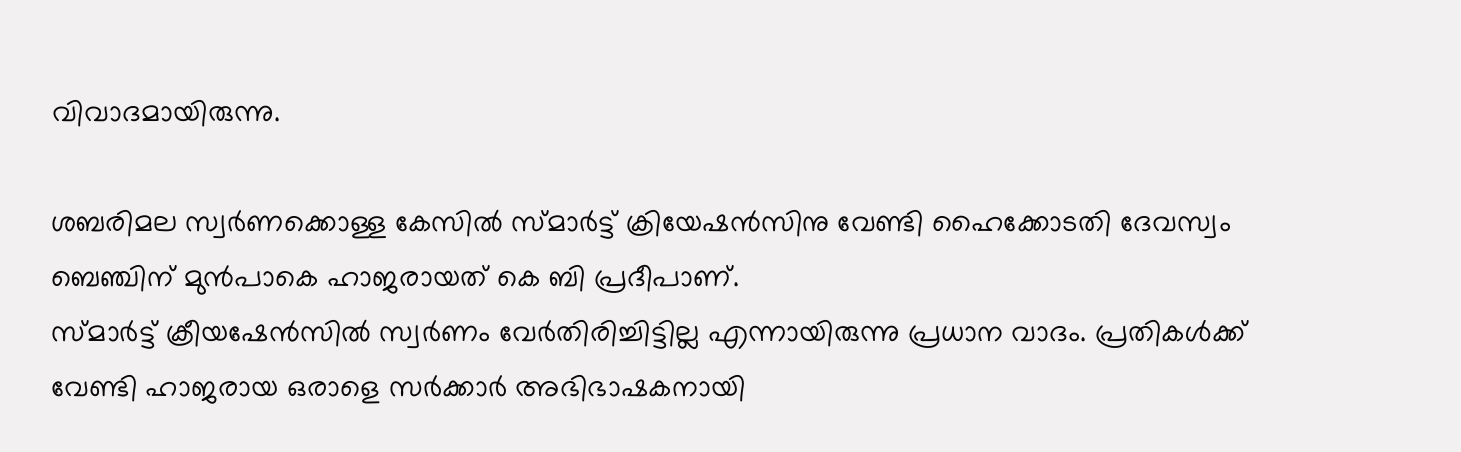വിവാദമായിരുന്നു.

ശബരിമല സ്വര്‍ണക്കൊള്ള കേസില്‍ സ്മാര്‍ട്ട് ക്രിയേഷന്‍സിനു വേണ്ടി ഹൈക്കോടതി ദേവസ്വം ബെഞ്ചിന് മുന്‍പാകെ ഹാജരായത് കെ ബി പ്രദീപാണ്.
സ്മാര്‍ട്ട് ക്രീയഷേന്‍സില്‍ സ്വര്‍ണം വേര്‍തിരിച്ചിട്ടില്ല എന്നായിരുന്നു പ്രധാന വാദം. പ്രതികള്‍ക്ക് വേണ്ടി ഹാജരായ ഒരാളെ സര്‍ക്കാര്‍ അഭിഭാഷകനായി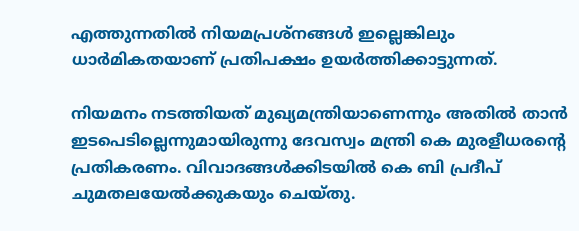എത്തുന്നതില്‍ നിയമപ്രശ്‌നങ്ങള്‍ ഇല്ലെങ്കിലും ധാര്‍മികതയാണ് പ്രതിപക്ഷം ഉയര്‍ത്തിക്കാട്ടുന്നത്.

നിയമനം നടത്തിയത് മുഖ്യമന്ത്രിയാണെന്നും അതില്‍ താന്‍ ഇടപെടില്ലെന്നുമായിരുന്നു ദേവസ്വം മന്ത്രി കെ മുരളീധരന്റെ പ്രതികരണം. വിവാദങ്ങള്‍ക്കിടയില്‍ കെ ബി പ്രദീപ് ചുമതലയേല്‍ക്കുകയും ചെയ്തു.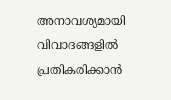അനാവശ്യമായി വിവാദങ്ങളില്‍ പ്രതികരിക്കാന്‍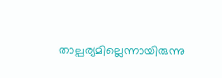താല്പര്യമില്ലെന്നായിരുന്നു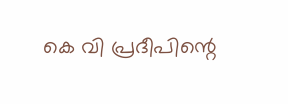കെ വി പ്രദീപിന്റെ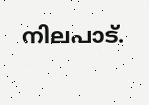നിലപാട്.